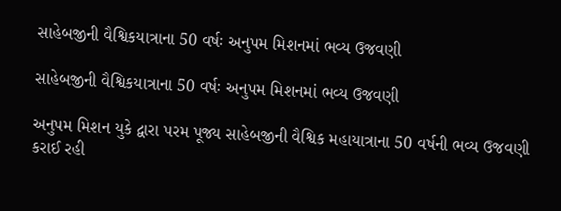સાહેબજીની વૈશ્વિકયાત્રાના 50 વર્ષઃ અનુપમ મિશનમાં ભવ્ય ઉજવણી

સાહેબજીની વૈશ્વિકયાત્રાના 50 વર્ષઃ અનુપમ મિશનમાં ભવ્ય ઉજવણી

અનુપમ મિશન યુકે દ્વારા પરમ પૂજ્ય સાહેબજીની વૈશ્વિક મહાયાત્રાના 50 વર્ષની ભવ્ય ઉજવણી કરાઈ રહી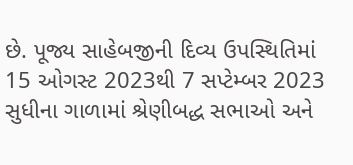છે. પૂજ્ય સાહેબજીની દિવ્ય ઉપસ્થિતિમાં 15 ઓગસ્ટ 2023થી 7 સપ્ટેમ્બર 2023 સુધીના ગાળામાં શ્રેણીબદ્ધ સભાઓ અને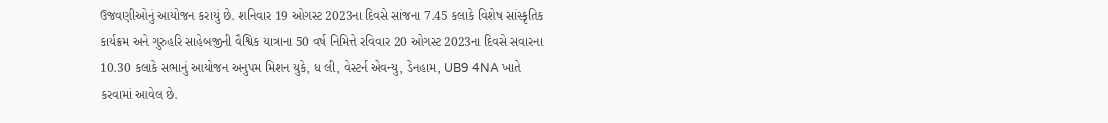ઉજવણીઓનું આયોજન કરાયું છે. શનિવાર 19 ઓગસ્ટ 2023ના દિવસે સાંજના 7.45 કલાકે વિશેષ સાંસ્કૃતિક કાર્યક્રમ અને ગુરુહરિ સાહેબજીની વૈશ્વિક યાત્રાના 50 વર્ષ નિમિત્તે રવિવાર 20 ઓગસ્ટ 2023ના દિવસે સવારના 10.30 કલાકે સભાનું આયોજન અનુપમ મિશન યુકે, ધ લી, વેસ્ટર્ન એવન્યુ, ડેનહામ, UB9 4NA ખાતે કરવામાં આવેલ છે.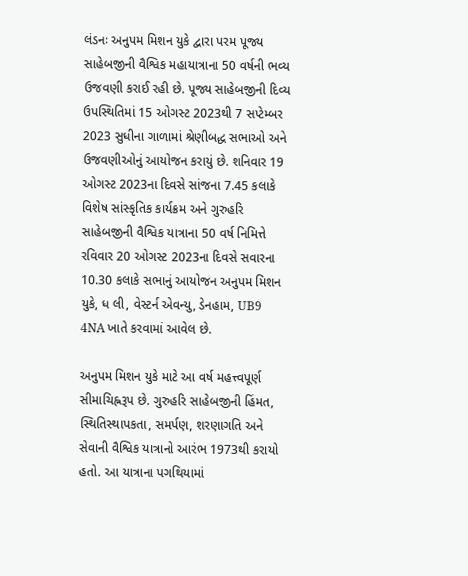લંડનઃ અનુપમ મિશન યુકે દ્વારા પરમ પૂજ્ય સાહેબજીની વૈશ્વિક મહાયાત્રાના 50 વર્ષની ભવ્ય ઉજવણી કરાઈ રહી છે. પૂજ્ય સાહેબજીની દિવ્ય ઉપસ્થિતિમાં 15 ઓગસ્ટ 2023થી 7 સપ્ટેમ્બર 2023 સુધીના ગાળામાં શ્રેણીબદ્ધ સભાઓ અને ઉજવણીઓનું આયોજન કરાયું છે. શનિવાર 19 ઓગસ્ટ 2023ના દિવસે સાંજના 7.45 કલાકે વિશેષ સાંસ્કૃતિક કાર્યક્રમ અને ગુરુહરિ સાહેબજીની વૈશ્વિક યાત્રાના 50 વર્ષ નિમિત્તે રવિવાર 20 ઓગસ્ટ 2023ના દિવસે સવારના 10.30 કલાકે સભાનું આયોજન અનુપમ મિશન યુકે, ધ લી, વેસ્ટર્ન એવન્યુ, ડેનહામ, UB9 4NA ખાતે કરવામાં આવેલ છે.

અનુપમ મિશન યુકે માટે આ વર્ષ મહત્ત્વપૂર્ણ સીમાચિહ્નરૂપ છે. ગુરુહરિ સાહેબજીની હિંમત,  સ્થિતિસ્થાપકતા, સમર્પણ, શરણાગતિ અને સેવાની વૈશ્વિક યાત્રાનો આરંભ 1973થી કરાયો હતો. આ યાત્રાના પગથિયામાં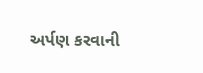અર્પણ કરવાની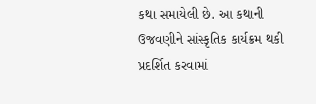કથા સમાયેલી છે. આ કથાની ઉજવણીને સાંસ્કૃતિક કાર્યક્રમ થકી પ્રદર્શિત કરવામાં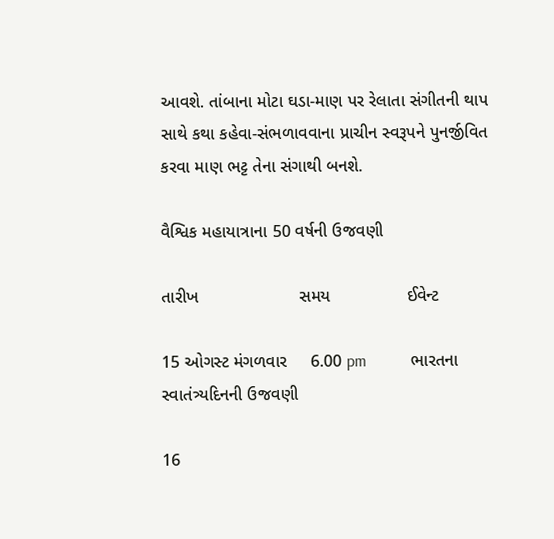આવશે. તાંબાના મોટા ઘડા-માણ પર રેલાતા સંગીતની થાપ સાથે કથા કહેવા-સંભળાવવાના પ્રાચીન સ્વરૂપને પુનર્જીવિત કરવા માણ ભટ્ટ તેના સંગાથી બનશે.

વૈશ્વિક મહાયાત્રાના 50 વર્ષની ઉજવણી

તારીખ                     સમય                ઈવેન્ટ

15 ઓગસ્ટ મંગળવાર     6.00 pm           ભારતના સ્વાતંત્ર્યદિનની ઉજવણી

16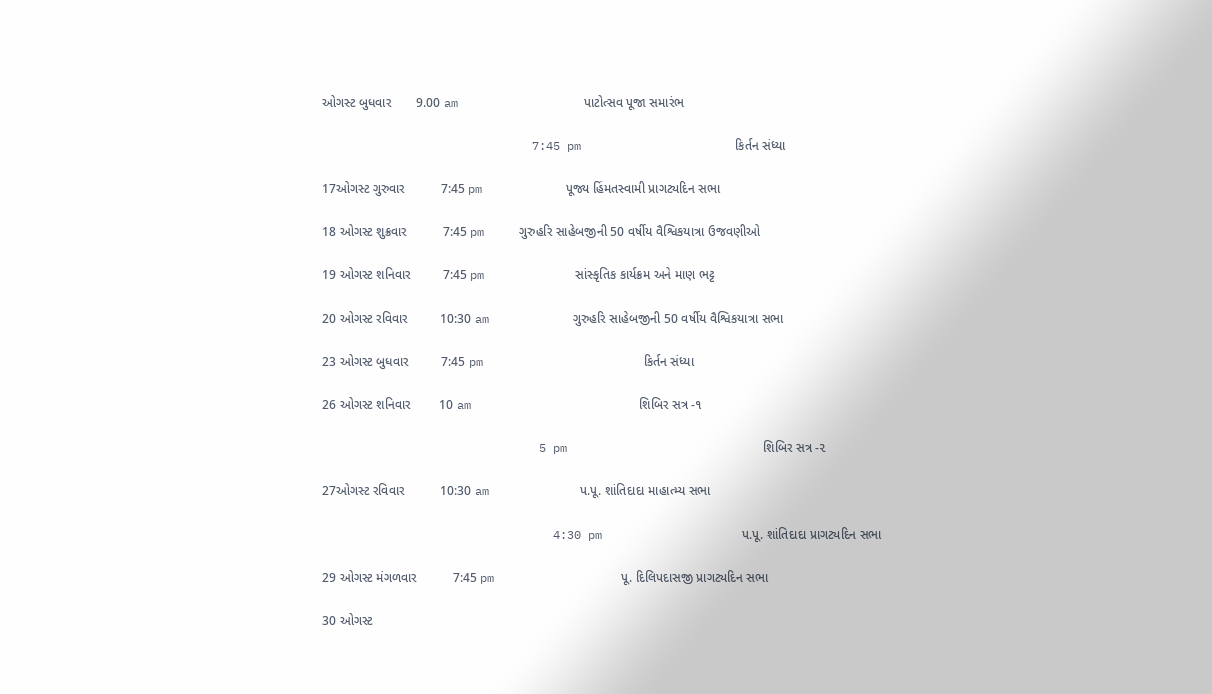ઓગસ્ટ બુધવાર       9.00 am                  પાટોત્સવ પૂજા સમારંભ

                              7:45 pm                      કિર્તન સંધ્યા

17ઓગસ્ટ ગુરુવાર          7:45 pm            પૂજ્ય હિંમતસ્વામી પ્રાગટ્યદિન સભા

18 ઓગસ્ટ શુક્રવાર          7:45 pm     ગુરુહરિ સાહેબજીની 50 વર્ષીય વૈશ્વિકયાત્રા ઉજવણીઓ

19 ઓગસ્ટ શનિવાર         7:45 pm             સાંસ્કૃતિક કાર્યક્રમ અને માણ ભટ્ટ

20 ઓગસ્ટ રવિવાર         10:30 am            ગુરુહરિ સાહેબજીની 50 વર્ષીય વૈશ્વિકયાત્રા સભા

23 ઓગસ્ટ બુધવાર         7:45 pm                       કિર્તન સંધ્યા

26 ઓગસ્ટ શનિવાર        10 am                        શિબિર સત્ર -૧

                               5 pm                            શિબિર સત્ર -૨

27ઓગસ્ટ રવિવાર          10:30 am             પ.પૂ. શાંતિદાદા માહાત્મ્ય સભા

                                 4:30 pm                    પ.પૂ. શાંતિદાદા પ્રાગટ્યદિન સભા

29 ઓગસ્ટ મંગળવાર          7:45 pm                  પૂ. દિલિપદાસજી પ્રાગટ્યદિન સભા

30 ઓગસ્ટ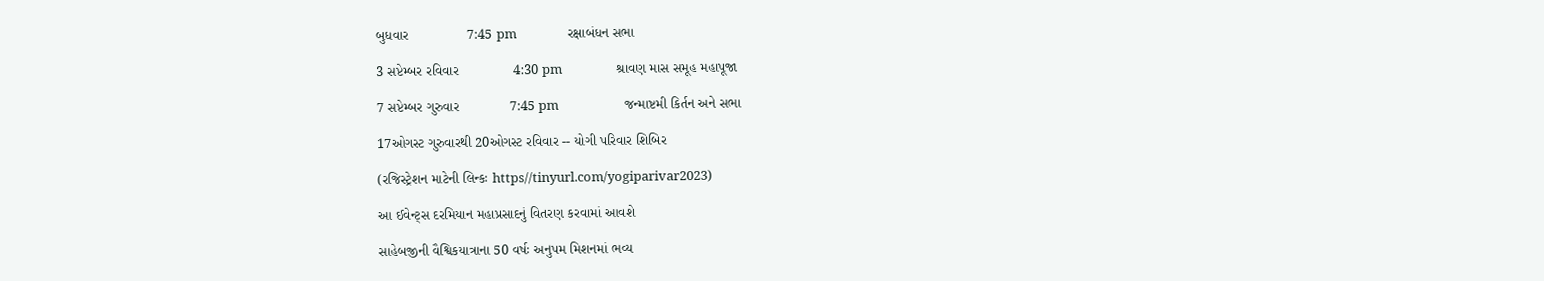બુધવાર               7:45 pm                 રક્ષાબંધન સભા

3 સપ્ટેમ્બર રવિવાર              4:30 pm                  શ્રાવણ માસ સમૂહ મહાપૂજા

7 સપ્ટેમ્બર ગુરુવાર             7:45 pm                      જન્માષ્ટમી કિર્તન અને સભા

17ઓગસ્ટ ગુરુવારથી 20ઓગસ્ટ રવિવાર -- યોગી પરિવાર શિબિર

(રજિસ્ટ્રેશન માટેની લિન્કઃ https//tinyurl.com/yogiparivar2023)

આ ઈવેન્ટ્સ દરમિયાન મહાપ્રસાદનું વિતરણ કરવામાં આવશે

સાહેબજીની વૈશ્વિકયાત્રાના 50 વર્ષઃ અનુપમ મિશનમાં ભવ્ય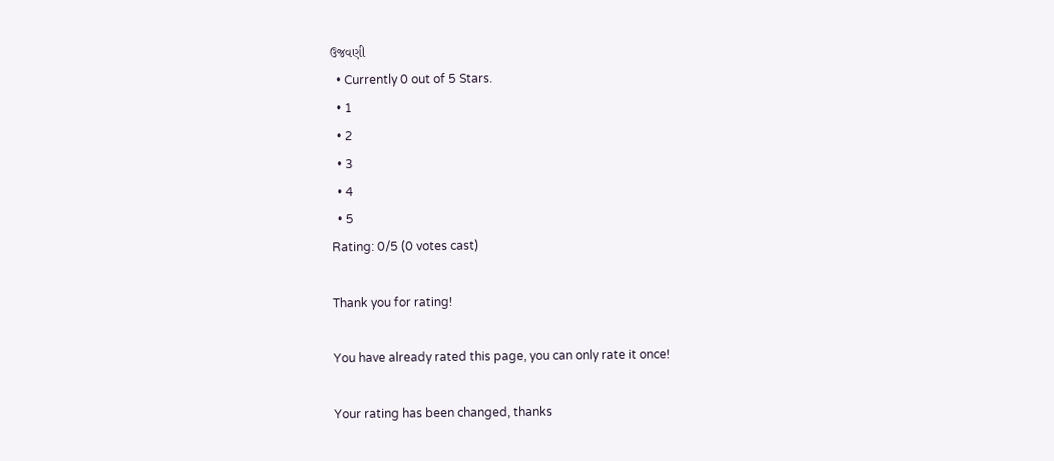ઉજવણી
  • Currently 0 out of 5 Stars.
  • 1
  • 2
  • 3
  • 4
  • 5
Rating: 0/5 (0 votes cast)

Thank you for rating!

You have already rated this page, you can only rate it once!

Your rating has been changed, thanks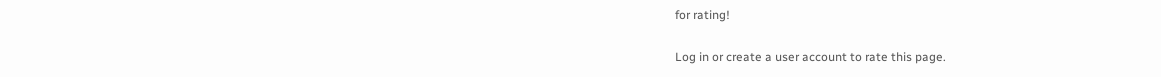for rating!

Log in or create a user account to rate this page.